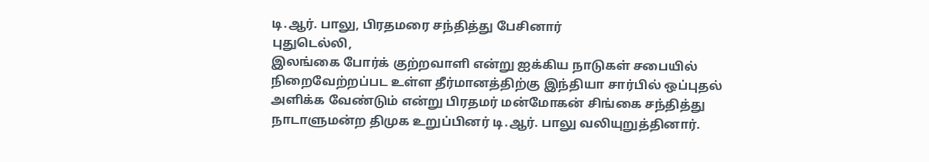டி.ஆர். பாலு, பிரதமரை சந்தித்து பேசினார்
புதுடெல்லி,
இலங்கை போர்க் குற்றவாளி என்று ஐக்கிய நாடுகள் சபையில் நிறைவேற்றப்பட உள்ள தீர்மானத்திற்கு இந்தியா சார்பில் ஒப்புதல் அளிக்க வேண்டும் என்று பிரதமர் மன்மோகன் சிங்கை சந்தித்து நாடாளுமன்ற திமுக உறுப்பினர் டி.ஆர். பாலு வலியுறுத்தினார்.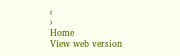‹
›
Home
View web version